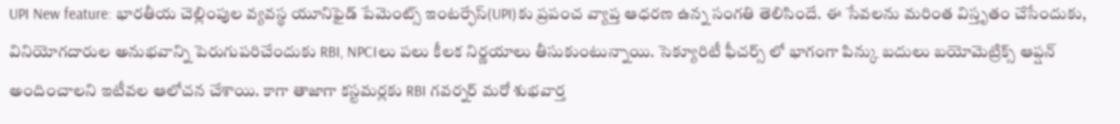UPI New feature: భారతీయ చెల్లింపుల వ్యవస్థ యూనిఫైడ్ పేమెంట్స్ ఇంటర్ఫేస్(UPI)కు ప్రపంచ వ్యాప్త ఆధరణ ఉన్న సంగతి తెలిసిందే. ఈ సేవలను మరింత విస్తృతం చేసేందుకు, వినియోగదారుల అనుభవాన్ని పెరుగుపరిచేందుకు RBI, NPCIలు పలు కీలక నిర్ణయాలు తీసుకుంటున్నాయి. సెక్యూరిటీ ఫీచర్స్ లో భాగంగా పిన్కు బదులు బయోమెట్రిక్స్ ఆప్షన్ అందించాలని ఇటీవల ఆలోచన చేశాయి. కాగా తాజాగా కస్టమర్లకు RBI గవర్నర్ మరో శుభవార్త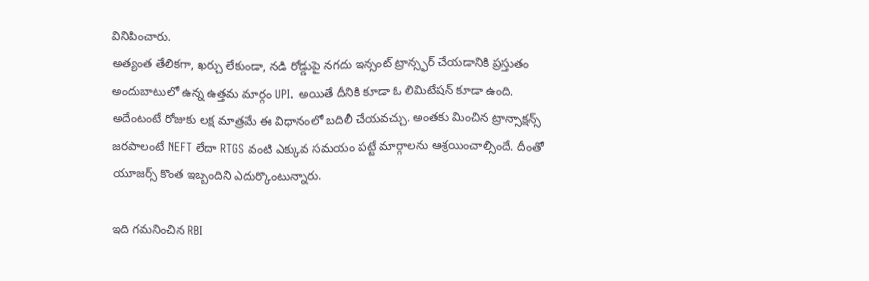వినిపించారు.
అత్యంత తేలికగా, ఖర్చు లేకుండా, నడి రోడ్డుపై నగదు ఇన్సంట్ ట్రాన్స్ఫర్ చేయడానికి ప్రస్తుతం అందుబాటులో ఉన్న ఉత్తమ మార్గం UPI. అయితే దీనికి కూడా ఓ లిమిటేషన్ కూడా ఉంది. అదేంటంటే రోజుకు లక్ష మాత్రమే ఈ విధానంలో బదిలీ చేయవచ్చు. అంతకు మించిన ట్రాన్సాక్షన్స్ జరపాలంటే NEFT లేదా RTGS వంటి ఎక్కువ సమయం పట్టే మార్గాలను ఆశ్రయించాల్సిందే. దీంతో యూజర్స్ కొంత ఇబ్బందిని ఎదుర్కొంటున్నారు.

ఇది గమనించిన RBI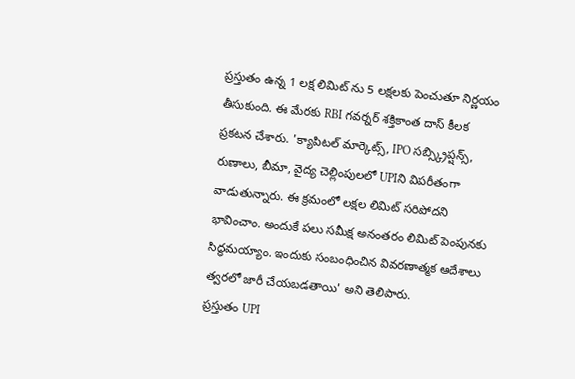ప్రస్తుతం ఉన్న 1 లక్ష లిమిట్ ను 5 లక్షలకు పెంచుతూ నిర్ణయం తీసుకుంది. ఈ మేరకు RBI గవర్నర్ శక్తికాంత దాస్ కీలక ప్రకటన చేశారు. 'క్యాపిటల్ మార్కెట్స్, IPO సబ్స్క్రిప్షన్స్, రుణాలు, బీమా, వైద్య చెల్లింపులలో UPIని విపరీతంగా వాడుతున్నారు. ఈ క్రమంలో లక్షల లిమిట్ సరిపోదని భావించాం. అందుకే పలు సమీక్ష అనంతరం లిమిట్ పెంపునకు సిద్ధమయ్యాం. ఇందుకు సంబంధించిన వివరణాత్మక ఆదేశాలు త్వరలో జారీ చేయబడతాయి' అని తెలిపారు.
ప్రస్తుతం UPI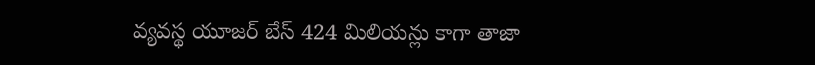వ్యవస్థ యూజర్ బేస్ 424 మిలియన్లు కాగా తాజా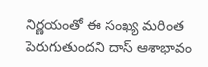నిర్ణయంతో ఈ సంఖ్య మరింత పెరుగుతుందని దాస్ ఆశాభావం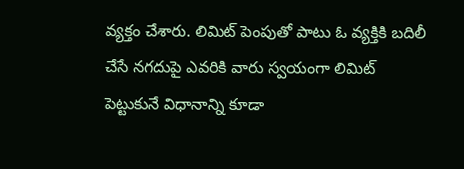వ్యక్తం చేశారు. లిమిట్ పెంపుతో పాటు ఓ వ్యక్తికి బదిలీ చేసే నగదుపై ఎవరికి వారు స్వయంగా లిమిట్ పెట్టుకునే విధానాన్ని కూడా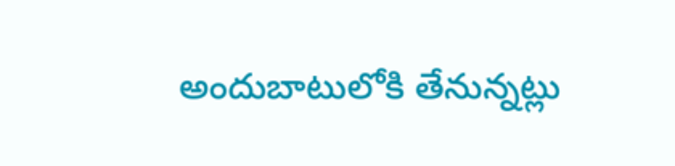అందుబాటులోకి తేనున్నట్లు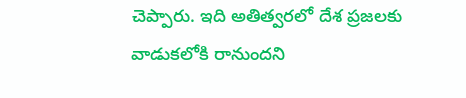చెప్పారు. ఇది అతిత్వరలో దేశ ప్రజలకు వాడుకలోకి రానుందని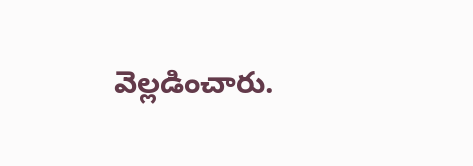వెల్లడించారు.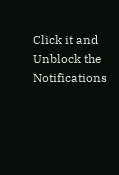Click it and Unblock the Notifications